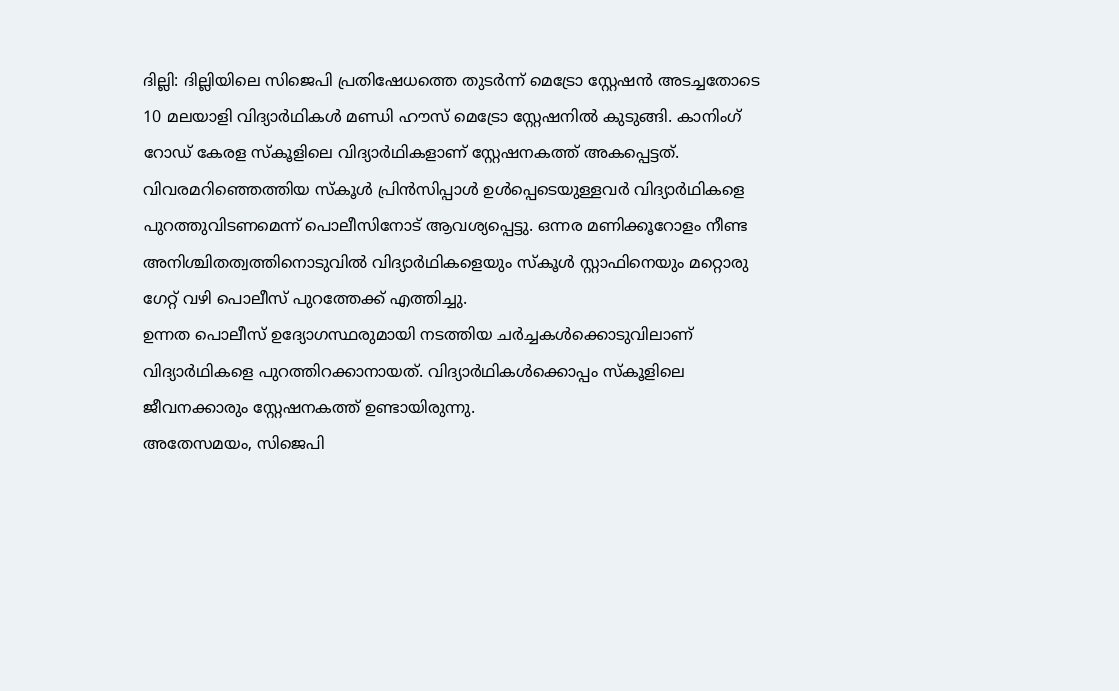ദില്ലി: ദില്ലിയിലെ സിജെപി പ്രതിഷേധത്തെ തുടർന്ന് മെട്രോ സ്റ്റേഷൻ അടച്ചതോടെ 10 മലയാളി വിദ്യാർഥികൾ മണ്ഡി ഹൗസ് മെട്രോ സ്റ്റേഷനിൽ കുടുങ്ങി. കാനിംഗ് റോഡ് കേരള സ്കൂളിലെ വിദ്യാർഥികളാണ് സ്റ്റേഷനകത്ത് അകപ്പെട്ടത്.
വിവരമറിഞ്ഞെത്തിയ സ്കൂൾ പ്രിൻസിപ്പാൾ ഉൾപ്പെടെയുള്ളവർ വിദ്യാർഥികളെ പുറത്തുവിടണമെന്ന് പൊലീസിനോട് ആവശ്യപ്പെട്ടു. ഒന്നര മണിക്കൂറോളം നീണ്ട അനിശ്ചിതത്വത്തിനൊടുവിൽ വിദ്യാർഥികളെയും സ്കൂൾ സ്റ്റാഫിനെയും മറ്റൊരു ഗേറ്റ് വഴി പൊലീസ് പുറത്തേക്ക് എത്തിച്ചു.
ഉന്നത പൊലീസ് ഉദ്യോഗസ്ഥരുമായി നടത്തിയ ചർച്ചകൾക്കൊടുവിലാണ് വിദ്യാർഥികളെ പുറത്തിറക്കാനായത്. വിദ്യാർഥികൾക്കൊപ്പം സ്കൂളിലെ ജീവനക്കാരും സ്റ്റേഷനകത്ത് ഉണ്ടായിരുന്നു.
അതേസമയം, സിജെപി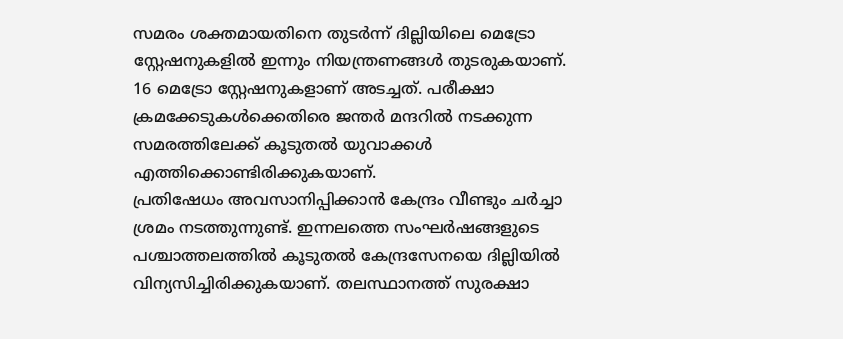സമരം ശക്തമായതിനെ തുടർന്ന് ദില്ലിയിലെ മെട്രോ സ്റ്റേഷനുകളിൽ ഇന്നും നിയന്ത്രണങ്ങൾ തുടരുകയാണ്. 16 മെട്രോ സ്റ്റേഷനുകളാണ് അടച്ചത്. പരീക്ഷാ ക്രമക്കേടുകൾക്കെതിരെ ജന്തർ മന്ദറിൽ നടക്കുന്ന സമരത്തിലേക്ക് കൂടുതൽ യുവാക്കൾ എത്തിക്കൊണ്ടിരിക്കുകയാണ്.
പ്രതിഷേധം അവസാനിപ്പിക്കാൻ കേന്ദ്രം വീണ്ടും ചർച്ചാ ശ്രമം നടത്തുന്നുണ്ട്. ഇന്നലത്തെ സംഘർഷങ്ങളുടെ പശ്ചാത്തലത്തിൽ കൂടുതൽ കേന്ദ്രസേനയെ ദില്ലിയിൽ വിന്യസിച്ചിരിക്കുകയാണ്. തലസ്ഥാനത്ത് സുരക്ഷാ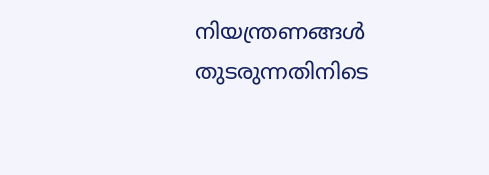നിയന്ത്രണങ്ങൾ തുടരുന്നതിനിടെ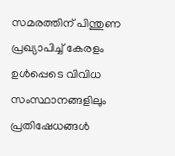സമരത്തിന് പിന്തുണ പ്രഖ്യാപിച്ച് കേരളം ഉൾപ്പെടെ വിവിധ സംസ്ഥാനങ്ങളിലും പ്രതിഷേധങ്ങൾ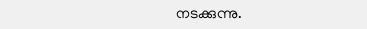നടക്കുന്നു.